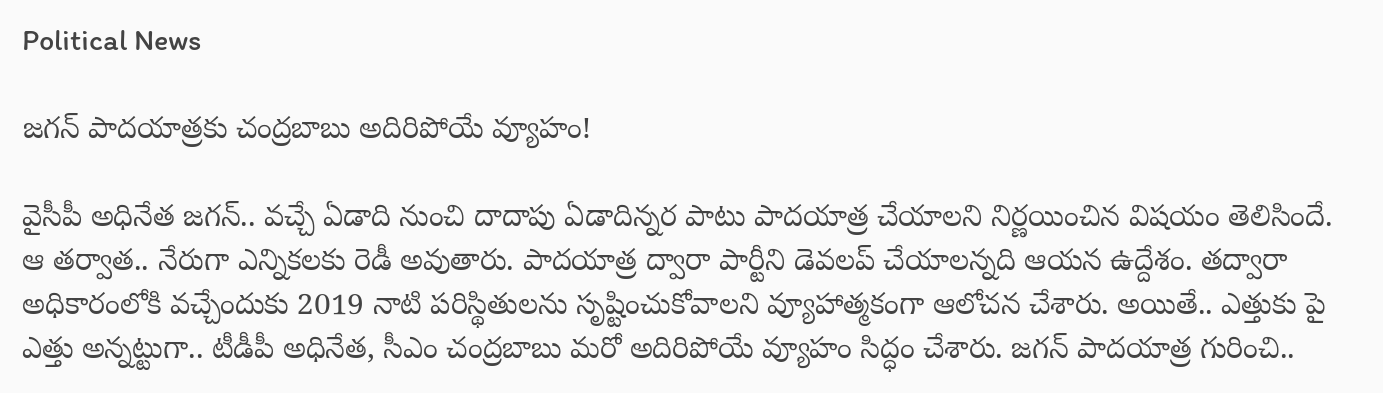Political News

జ‌గ‌న్ పాద‌యాత్ర‌కు చంద్ర‌బాబు అదిరిపోయే వ్యూహం!

వైసీపీ అధినేత జ‌గ‌న్‌.. వ‌చ్చే ఏడాది నుంచి దాదాపు ఏడాదిన్న‌ర పాటు పాద‌యాత్ర చేయాల‌ని నిర్ణ‌యించిన విష‌యం తెలిసిందే. ఆ త‌ర్వాత‌.. నేరుగా ఎన్నిక‌ల‌కు రెడీ అవుతారు. పాద‌యాత్ర ద్వారా పార్టీని డెవ‌ల‌ప్ చేయాల‌న్న‌ది ఆయ‌న ఉద్దేశం. త‌ద్వారా అధికారంలోకి వ‌చ్చేందుకు 2019 నాటి ప‌రిస్థితుల‌ను సృష్టించుకోవాల‌ని వ్యూహాత్మ‌కంగా ఆలోచ‌న చేశారు. అయితే.. ఎత్తుకు పై ఎత్తు అన్న‌ట్టుగా.. టీడీపీ అధినేత‌, సీఎం చంద్ర‌బాబు మ‌రో అదిరిపోయే వ్యూహం సిద్ధం చేశారు. జ‌గ‌న్ పాద‌యాత్ర గురించి..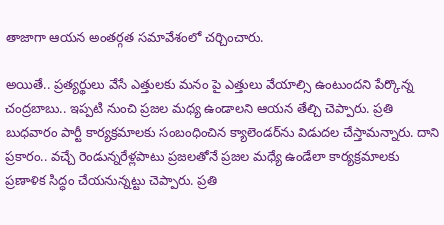తాజాగా ఆయ‌న అంత‌ర్గ‌త స‌మావేశంలో చ‌ర్చించారు.

అయితే.. ప్ర‌త్య‌ర్థులు వేసే ఎత్తుల‌కు మ‌నం పై ఎత్తులు వేయాల్సి ఉంటుంద‌ని పేర్కొన్న చంద్ర‌బాబు.. ఇప్ప‌టి నుంచి ప్ర‌జ‌ల మ‌ధ్య ఉండాల‌ని ఆయ‌న తేల్చి చెప్పారు. ప్ర‌తి బుధ‌వారం పార్టీ కార్య‌క్ర‌మాల‌కు సంబంధించిన క్యాలెండ‌ర్‌ను విడుద‌ల చేస్తామన్నారు. దాని ప్ర‌కారం.. వ‌చ్చే రెండున్న‌రేళ్ల‌పాటు ప్ర‌జ‌ల‌తోనే ప్ర‌జ‌ల మ‌ధ్యే ఉండేలా కార్య‌క్ర‌మాల‌కు ప్ర‌ణాళిక సిద్ధం చేయ‌నున్నట్టు చెప్పారు. ప్ర‌తి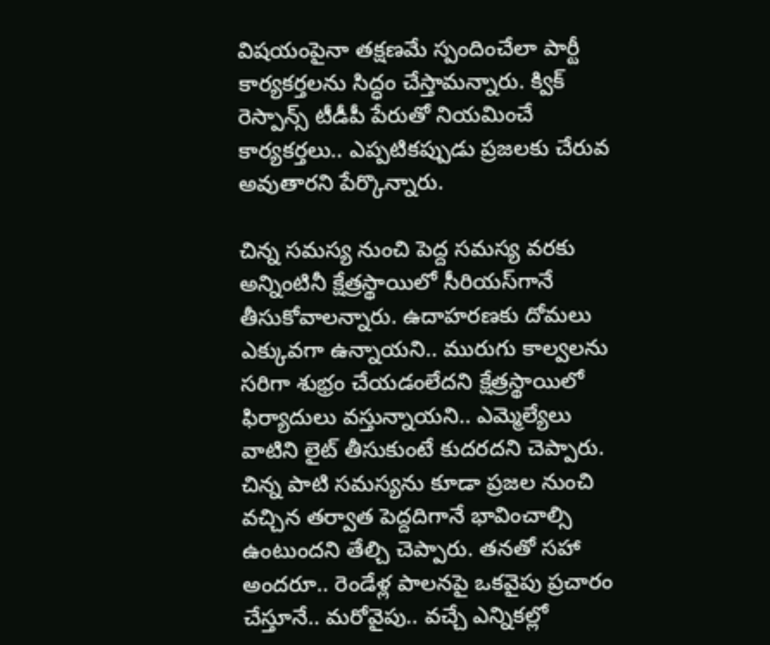విష‌యంపైనా త‌క్ష‌ణమే స్పందించేలా పార్టీ కార్య‌క‌ర్త‌ల‌ను సిద్ధం చేస్తామ‌న్నారు. క్విక్ రెస్పాన్స్ టీడీపీ పేరుతో నియ‌మించే కార్య‌క‌ర్త‌లు.. ఎప్ప‌టిక‌ప్పుడు ప్ర‌జ‌ల‌కు చేరువ అవుతార‌ని పేర్కొన్నారు.

చిన్న స‌మ‌స్య నుంచి పెద్ద స‌మ‌స్య వ‌ర‌కు అన్నింటినీ క్షేత్ర‌స్థాయిలో సీరియ‌స్‌గానే తీసుకోవాల‌న్నారు. ఉదాహ‌ర‌ణ‌కు దోమ‌లు ఎక్కువ‌గా ఉన్నాయ‌ని.. మురుగు కాల్వ‌ల‌ను స‌రిగా శుభ్రం చేయ‌డంలేద‌ని క్షేత్ర‌స్థాయిలో ఫిర్యాదులు వ‌స్తున్నాయ‌ని.. ఎమ్మెల్యేలు వాటిని లైట్ తీసుకుంటే కుద‌ర‌ద‌ని చెప్పారు. చిన్న పాటి స‌మ‌స్య‌ను కూడా ప్ర‌జ‌ల నుంచి వ‌చ్చిన త‌ర్వాత పెద్ద‌దిగానే భావించాల్సి ఉంటుంద‌ని తేల్చి చెప్పారు. త‌న‌తో స‌హా అంద‌రూ.. రెండేళ్ల పాల‌న‌పై ఒక‌వైపు ప్ర‌చారం చేస్తూనే.. మ‌రోవైపు.. వ‌చ్చే ఎన్నిక‌ల్లో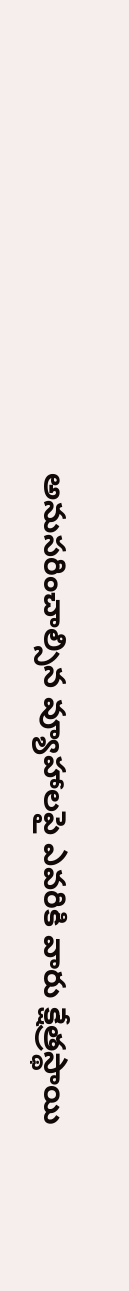అనుస‌రించాల్సిన వ్యూహాల‌పై ఎవ‌రికి వారు క్షేత్ర‌స్థాయి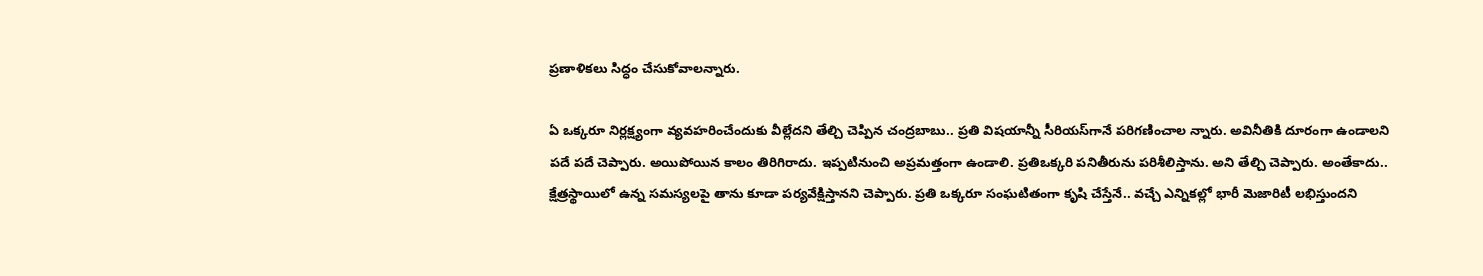ప్ర‌ణాళిక‌లు సిద్ధం చేసుకోవాల‌న్నారు.

ఏ ఒక్కరూ నిర్ల‌క్ష్యంగా వ్య‌వ‌హ‌రించేందుకు వీల్లేద‌ని తేల్చి చెప్పిన చంద్ర‌బాబు.. ప్ర‌తి విష‌యాన్నీ సీరియ‌స్‌గానే ప‌రిగ‌ణించాల న్నారు. అవినీతికి దూరంగా ఉండాల‌ని ప‌దే ప‌దే చెప్పారు. అయిపోయిన కాలం తిరిగిరాదు. ఇప్ప‌టినుంచి అప్ర‌మత్తంగా ఉండాలి. ప్ర‌తిఒక్క‌రి ప‌నితీరును ప‌రిశీలిస్తాను. అని తేల్చి చెప్పారు. అంతేకాదు.. క్షేత్ర‌స్థాయిలో ఉన్న స‌మ‌స్య‌ల‌పై తాను కూడా ప‌ర్య‌వేక్షిస్తాన‌ని చెప్పారు. ప్ర‌తి ఒక్క‌రూ సంఘ‌టితంగా కృషి చేస్తేనే.. వ‌చ్చే ఎన్నిక‌ల్లో భారీ మెజారిటీ ల‌భిస్తుంద‌ని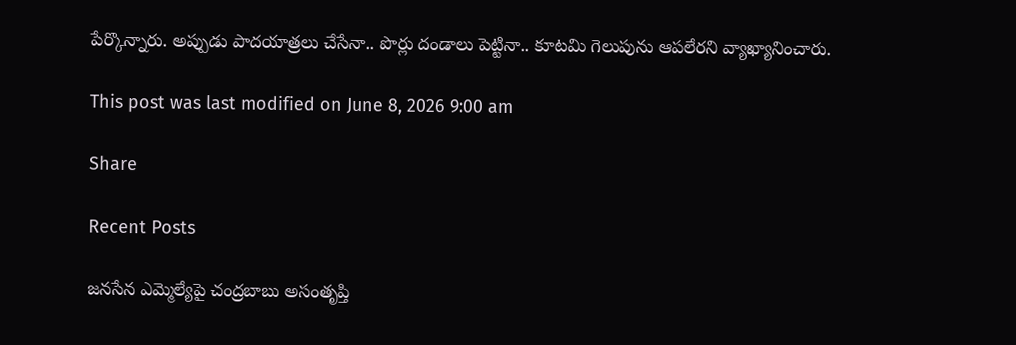పేర్కొన్నారు. అప్పుడు పాద‌యాత్రలు చేసేనా.. పొర్లు దండాలు పెట్టినా.. కూట‌మి గెలుపును ఆప‌లేర‌ని వ్యాఖ్యానించారు.

This post was last modified on June 8, 2026 9:00 am

Share

Recent Posts

జనసేన ఎమ్మెల్యేపై చంద్రబాబు అసంతృప్తి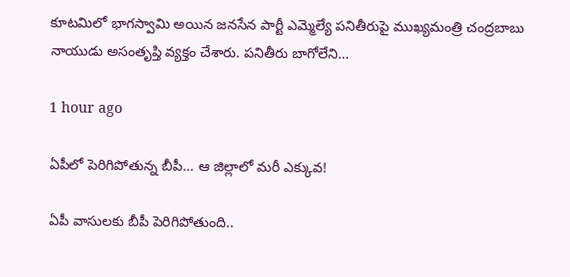కూటమిలో భాగస్వామి అయిన జనసేన పార్టీ ఎమ్మెల్యే పనితీరుపై ముఖ్యమంత్రి చంద్రబాబు నాయుడు అసంతృప్తి వ్యక్తం చేశారు. పనితీరు బాగోలేని…

1 hour ago

ఏపీలో పెరిగిపోతున్న బీపీ… ఆ జిల్లాలో మరీ ఎక్కువ!

ఏపీ వాసులకు బీపీ పెరిగిపోతుంది..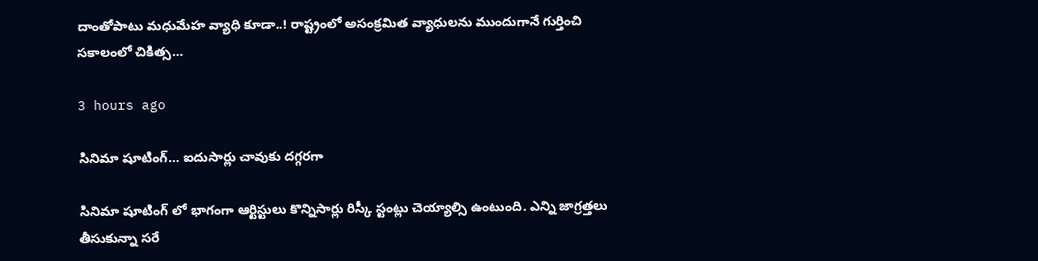దాంతోపాటు మధుమేహ వ్యాధి కూడా..! రాష్ట్రంలో అసంక్రమిత వ్యాధులను ముందుగానే గుర్తించి సకాలంలో చికిత్స…

3 hours ago

సినిమా షూటింగ్… ఐదుసార్లు చావుకు దగ్గరగా

సినిమా షూటింగ్ లో భాగంగా ఆర్టిస్టులు కొన్నిసార్లు రిస్కీ స్టంట్లు చెయ్యాల్సి ఉంటుంది. ఎన్ని జాగ్రత్తలు తీసుకున్నా సరే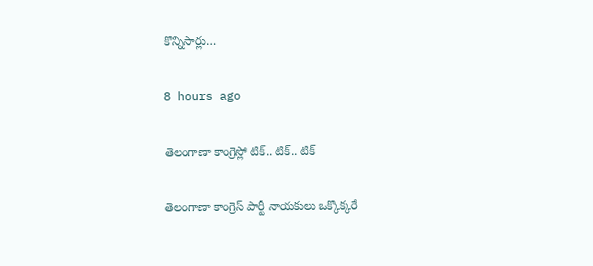కొన్నిసార్లు…

8 hours ago

తెలంగాణా కాంగ్రెస్లో టిక్.. టిక్.. టిక్

తెలంగాణా కాంగ్రెస్ పార్టీ నాయకులు ఒక్కొక్కరే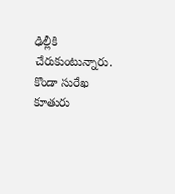ఢిల్లీకి చేరుకుంటున్నారు. కొండా సురేఖ కూతురు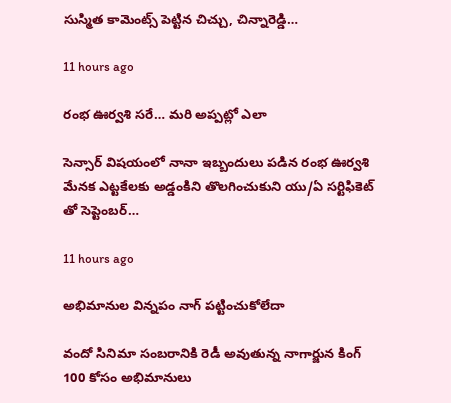సుస్మిత కామెంట్స్ పెట్టిన చిచ్చు, చిన్నారెడ్డి…

11 hours ago

రంభ ఊర్వశి సరే… మరి అప్పట్లో ఎలా

సెన్సార్ విషయంలో నానా ఇబ్బందులు పడిన రంభ ఊర్వశి మేనక ఎట్టకేలకు అడ్డంకిని తొలగించుకుని యు/ఏ సర్టిఫికెట్ తో సెప్టెంబర్…

11 hours ago

అభిమానుల విన్నపం నాగ్ పట్టించుకోలేదా

వందో సినిమా సంబరానికి రెడీ అవుతున్న నాగార్జున కింగ్ 100 కోసం అభిమానులు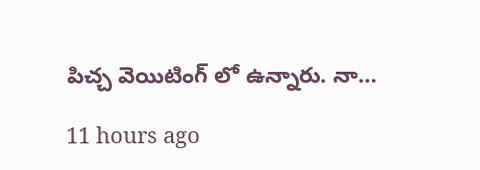పిచ్చ వెయిటింగ్ లో ఉన్నారు. నా…

11 hours ago